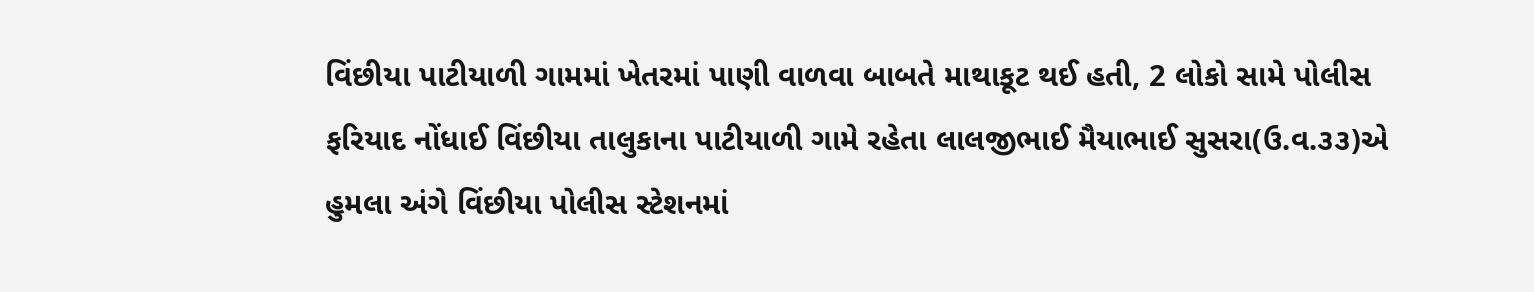વિંછીયા પાટીયાળી ગામમાં ખેતરમાં પાણી વાળવા બાબતે માથાકૂટ થઈ હતી, 2 લોકો સામે પોલીસ ફરિયાદ નોંધાઈ વિંછીયા તાલુકાના પાટીયાળી ગામે રહેતા લાલજીભાઈ મૈયાભાઈ સુસરા(ઉ.વ.૩૩)એ હુમલા અંગે વિંછીયા પોલીસ સ્ટેશનમાં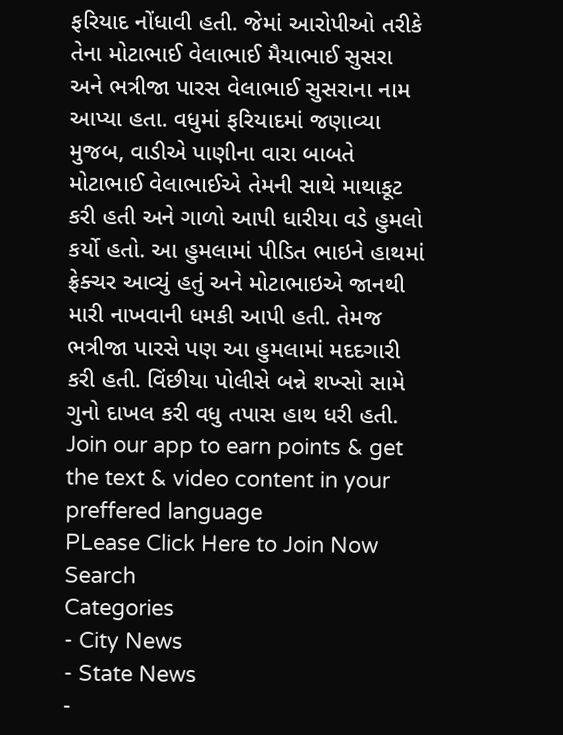ફરિયાદ નોંધાવી હતી. જેમાં આરોપીઓ તરીકે તેના મોટાભાઈ વેલાભાઈ મૈયાભાઈ સુસરા અને ભત્રીજા પારસ વેલાભાઈ સુસરાના નામ આપ્યા હતા. વધુમાં ફરિયાદમાં જણાવ્યા મુજબ, વાડીએ પાણીના વારા બાબતે મોટાભાઈ વેલાભાઈએ તેમની સાથે માથાકૂટ કરી હતી અને ગાળો આપી ધારીયા વડે હુમલો કર્યો હતો. આ હુમલામાં પીડિત ભાઇને હાથમાં ફ્રેક્ચર આવ્યું હતું અને મોટાભાઇએ જાનથી મારી નાખવાની ધમકી આપી હતી. તેમજ ભત્રીજા પારસે પણ આ હુમલામાં મદદગારી કરી હતી. વિંછીયા પોલીસે બન્ને શખ્સો સામે ગુનો દાખલ કરી વધુ તપાસ હાથ ધરી હતી.
Join our app to earn points & get the text & video content in your preffered language
PLease Click Here to Join Now
Search
Categories
- City News
- State News
-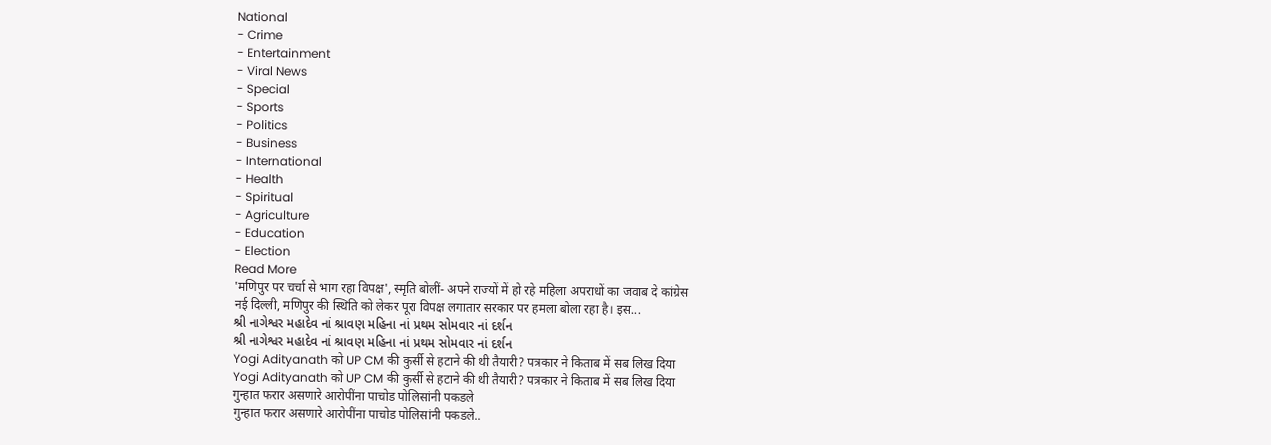National
- Crime
- Entertainment
- Viral News
- Special
- Sports
- Politics
- Business
- International
- Health
- Spiritual
- Agriculture
- Education
- Election
Read More
'मणिपुर पर चर्चा से भाग रहा विपक्ष', स्मृति बोलीं- अपने राज्यों में हो रहे महिला अपराधों का जवाब दे कांग्रेस
नई दिल्ली, मणिपुर की स्थिति को लेकर पूरा विपक्ष लगातार सरकार पर हमला बोला रहा है। इस...
શ્રી નાગેશ્વર મહાદેવ નાં શ્રાવણ મહિના નાં પ્રથમ સોમવાર નાં દર્શન
શ્રી નાગેશ્વર મહાદેવ નાં શ્રાવણ મહિના નાં પ્રથમ સોમવાર નાં દર્શન
Yogi Adityanath को UP CM की कुर्सी से हटाने की थी तैयारी? पत्रकार ने किताब में सब लिख दिया
Yogi Adityanath को UP CM की कुर्सी से हटाने की थी तैयारी? पत्रकार ने किताब में सब लिख दिया
गुन्हात फरार असणारे आरोपींना पाचोड पोलिसांनी पकडले
गुन्हात फरार असणारे आरोपींना पाचोड पोलिसांनी पकडले..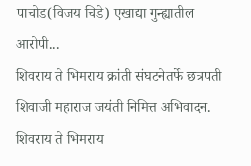पाचोड(विजय चिडे) एखाद्या गुन्ह्यातील आरोपी...
शिवराय ते भिमराय क्रांती संघटनेतर्फे छत्रपती शिवाजी महाराज जयंती निमित्त अभिवादन.
शिवराय ते भिमराय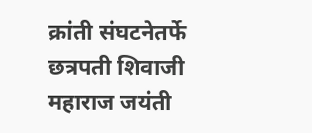क्रांती संघटनेतर्फे छत्रपती शिवाजी महाराज जयंती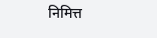निमित्त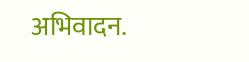अभिवादन.